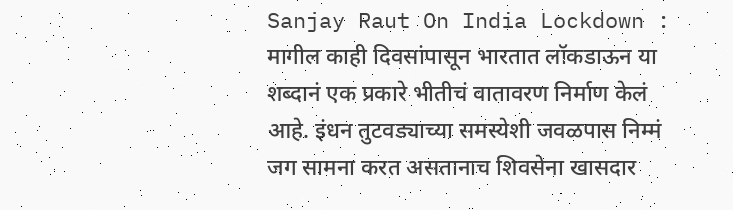Sanjay Raut On India Lockdown : मागील काही दिवसांपासून भारतात लॉकडाऊन या शब्दानं एक प्रकारे भीतीचं वातावरण निर्माण केलं आहे. इंधन तुटवड्याच्या समस्येशी जवळपास निम्मं जग सामना करत असतानाच शिवसेना खासदार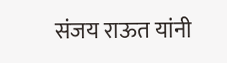संजय राऊत यांनी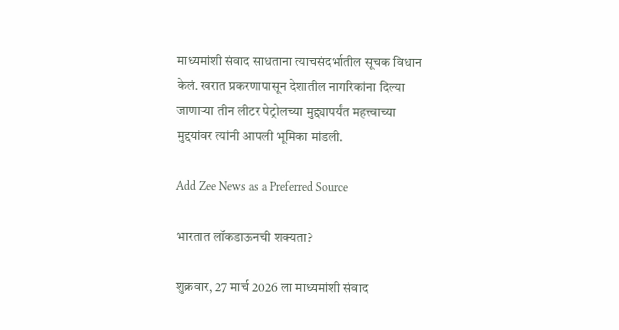माध्यमांशी संवाद साधताना त्याचसंदर्भातील सूचक विधान केलं. खरात प्रकरणापासून देशातील नागरिकांना दिल्या जाणाऱ्या तीन लीटर पेट्रोलच्या मुद्द्यापर्यंत महत्त्वाच्या मुद्दयांवर त्यांनी आपली भूमिका मांडली.

Add Zee News as a Preferred Source

भारतात लॉकडाऊनची शक्यता?

शुक्रवार, 27 मार्च 2026 ला माध्यमांशी संवाद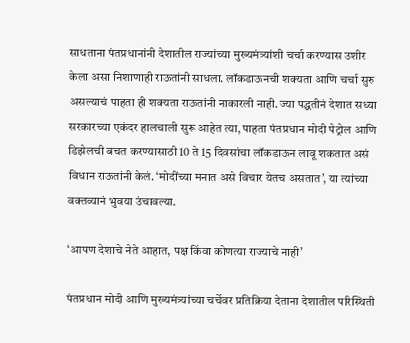साधताना पंतप्रधानांनी देशातील राज्यांच्या मुख्यमंत्र्यांशी चर्चा करण्यास उशीर केला असा निशाणाही राऊतांनी साधला. लॉकडाऊनची शक्यता आणि चर्चा सुरु असल्याचं पाहता ही शक्यता राऊतांनी नाकारली नाही. ज्या पद्धतीनं देशात सध्या सरकारच्या एकंदर हालचाली सुरू आहेत त्या, पाहता पंतप्रधान मोदी पेट्रोल आणि डिझेलची बचत करण्यासाठी 10 ते 15 दिवसांचा लॉकडाऊन लावू शकतात असं विधान राऊतांनी केलं. ‘मोदींच्या मनात असे विचार येतच असतात’, या त्यांच्या वक्तव्यानं भुवया उंचावल्या.

‘आपण देशाचे नेते आहात, पक्ष किंवा कोणत्या राज्याचे नाही’

पंतप्रधान मोदी आणि मुख्यमंत्र्यांच्या चर्चेवर प्रतिक्रिया देताना देशातील परिस्थिती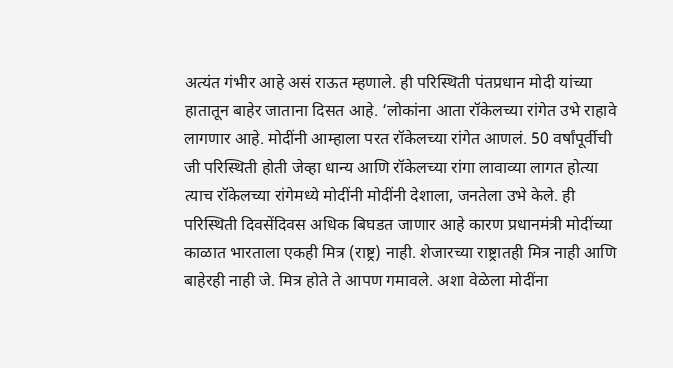अत्यंत गंभीर आहे असं राऊत म्हणाले. ही परिस्थिती पंतप्रधान मोदी यांच्या हातातून बाहेर जाताना दिसत आहे. ‘लोकांना आता रॉकेलच्या रांगेत उभे राहावे लागणार आहे. मोदींनी आम्हाला परत रॉकेलच्या रांगेत आणलं. 50 वर्षांपूर्वीची जी परिस्थिती होती जेव्हा धान्य आणि रॉकेलच्या रांगा लावाव्या लागत होत्या त्याच रॉकेलच्या रांगेमध्ये मोदींनी मोदींनी देशाला, जनतेला उभे केले. ही परिस्थिती दिवसेंदिवस अधिक बिघडत जाणार आहे कारण प्रधानमंत्री मोदींच्या काळात भारताला एकही मित्र (राष्ट्र) नाही. शेजारच्या राष्ट्रातही मित्र नाही आणि बाहेरही नाही जे. मित्र होते ते आपण गमावले. अशा वेळेला मोदींना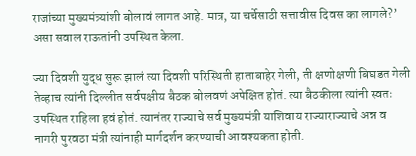राजांच्या मुख्यमंत्र्यांशी बोलावं लागत आहे. मात्र, या चर्चेसाठी सत्तावीस दिवस का लागले?’ असा सवाल राऊतांनी उपस्थित केला.

ज्या दिवशी युद्ध सुरू झालं त्या दिवशी परिस्थिती हाताबाहेर गेली, ती क्षणोक्षणी बिघडत गेली तेव्हाच त्यांनी दिल्लीत सर्वपक्षीय बैठक बोलवणं अपेक्षित होतं. त्या बैठकीला त्यांनी स्वतः उपस्थित राहिला हवं होतं. त्यानंतर राज्याचे सर्व मुख्यमंत्री याशिवाय राज्याराज्याचे अन्न व नागरी पुरवठा मंत्री त्यांनाही मार्गदर्शन करण्याची आवश्यकता होती.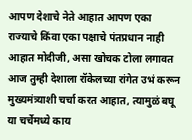आपण देशाचे नेते आहात आपण एका राज्याचे किंवा एका पक्षाचे पंतप्रधान नाही आहात मोदीजी, असा खोचक टोला लगावत आज तुम्ही देशाला रॉकेलच्या रांगेत उभं करून मुख्यमंत्र्याशी चर्चा करत आहात, त्यामुळं बघू या चर्चेमध्ये काय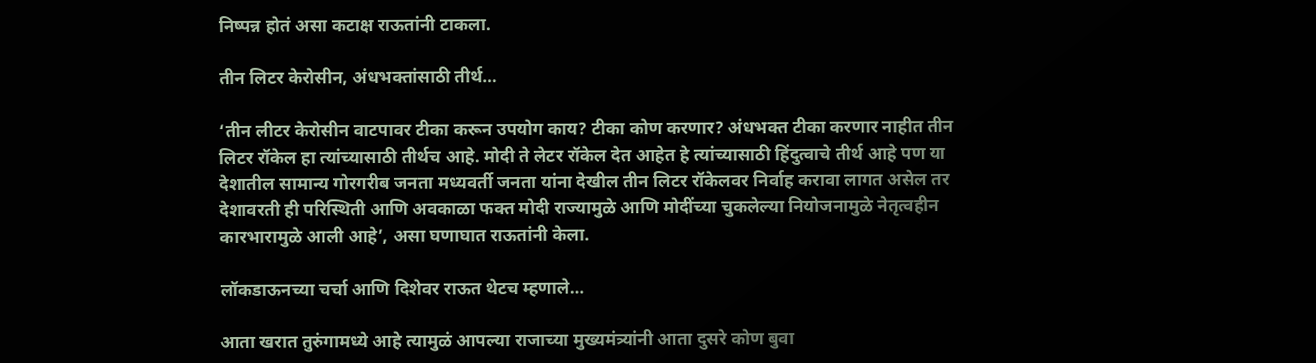निष्पन्न होतं असा कटाक्ष राऊतांनी टाकला.

तीन लिटर केरोसीन, अंधभक्तांसाठी तीर्थ…

‘तीन लीटर केरोसीन वाटपावर टीका करून उपयोग काय? टीका कोण करणार? अंधभक्त टीका करणार नाहीत तीन लिटर रॉकेल हा त्यांच्यासाठी तीर्थच आहे. मोदी ते लेटर रॉकेल देत आहेत हे त्यांच्यासाठी हिंदुत्वाचे तीर्थ आहे पण या देशातील सामान्य गोरगरीब जनता मध्यवर्ती जनता यांना देखील तीन लिटर रॉकेलवर निर्वाह करावा लागत असेल तर देशावरती ही परिस्थिती आणि अवकाळा फक्त मोदी राज्यामुळे आणि मोदींच्या चुकलेल्या नियोजनामुळे नेतृत्वहीन कारभारामुळे आली आहे’, असा घणाघात राऊतांनी केला.

लॉकडाऊनच्या चर्चा आणि दिशेवर राऊत थेटच म्हणाले…

आता खरात तुरुंगामध्ये आहे त्यामुळं आपल्या राजाच्या मुख्यमंत्र्यांनी आता दुसरे कोण बुवा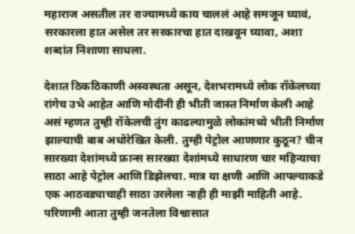महाराज असतील तर राज्यामध्ये काय चाललं आहे समजून घ्यावं, सरकारला हात असेल तर सरकारचा हात दाखवून घ्यावा, अशा शब्दांत निशाणा साधला.

देशात ठिकठिकाणी अस्वस्थता असून, देशभरामध्ये लोक रॉकेलच्या रांगेच उभे आहेत आणि मोदींनी ही भीती जास्त निर्माण केली आहे असं म्हणत तुम्ही रॉकेलची तुंग काढल्यामुळे लोकांमध्ये भीती निर्माण झाल्याची बाब अधोरेखित केली. तुम्ही पेट्रोल आणणार कुठून? चीन सारख्या देशांमध्ये फ्रान्स सारख्या देशांमध्ये साधारण चार महिन्याचा साठा आहे पेट्रोल आणि डिझेलचा. मात्र या क्षणी आणि आपल्याकडे एक आठवड्याचाही साठा उरलेला नाही ही माझी माहिती आहे. परिणामी आता तुम्ही जनतेला विश्वासात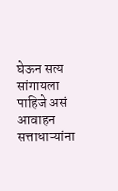घेऊन सत्य सांगायला पाहिजे असं आवाहन सत्ताधाऱ्यांना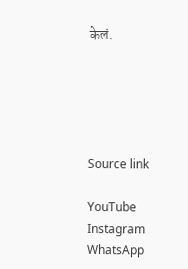केलं.





Source link

YouTube
Instagram
WhatsApp